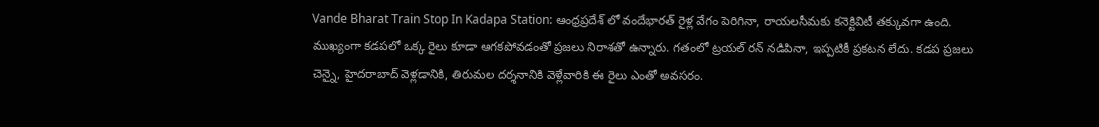Vande Bharat Train Stop In Kadapa Station: ఆంధ్రప్రదేశ్ లో వందేభారత్ రైళ్ల వేగం పెరిగినా, రాయలసీమకు కనెక్టివిటీ తక్కువగా ఉంది. ముఖ్యంగా కడపలో ఒక్క రైలు కూడా ఆగకపోవడంతో ప్రజలు నిరాశతో ఉన్నారు. గతంలో ట్రయల్ రన్ నడిపినా, ఇప్పటికీ ప్రకటన లేదు. కడప ప్రజలు చెన్నై, హైదరాబాద్ వెళ్లడానికి, తిరుమల దర్శనానికి వెళ్లేవారికి ఈ రైలు ఎంతో అవసరం.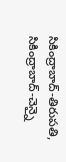సికింద్రాబాద్-తిరుపతి, సికింద్రాబాద్-చెన్నై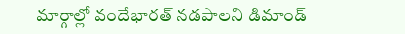మార్గాల్లో వందేభారత్ నడపాలని డిమాండ్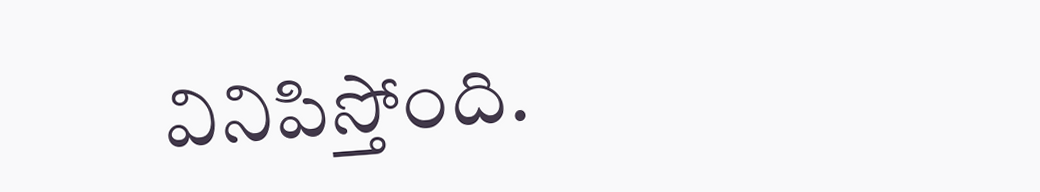వినిపిస్తోంది.